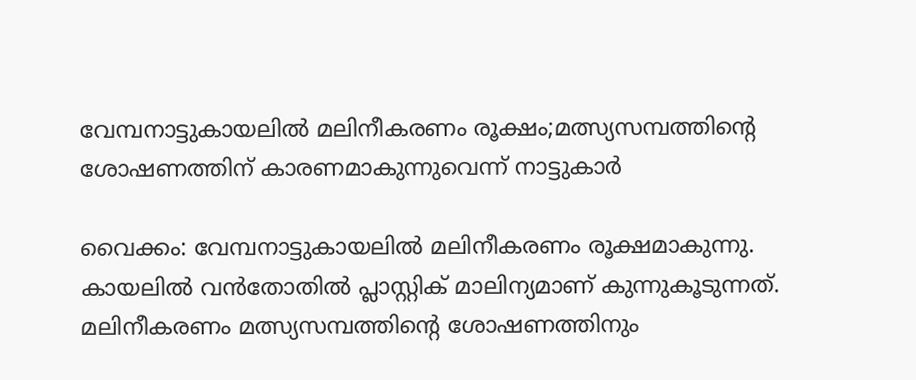വേമ്പനാട്ടുകായലിൽ മലിനീകരണം രൂക്ഷം;മത്സ്യസമ്പത്തിന്‍റെ ശോഷണത്തിന് കാരണമാകുന്നുവെന്ന് നാട്ടുകാർ

വൈക്കം: വേമ്പനാട്ടുകായലിൽ മലിനീകരണം രൂക്ഷമാകുന്നു. കായലിൽ വൻതോതിൽ പ്ലാസ്റ്റിക് മാലിന്യമാണ് കുന്നുകൂടുന്നത്. മലിനീകരണം മത്സ്യസമ്പത്തിന്‍റെ ശോഷണത്തിനും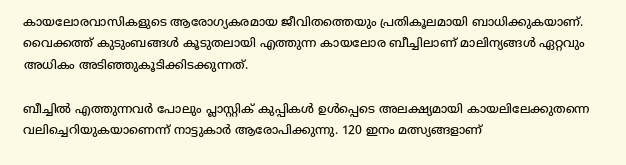കായലോരവാസികളുടെ ആരോഗ്യകരമായ ജീവിതത്തെയും പ്രതികൂലമായി ബാധിക്കുകയാണ്. വൈക്കത്ത് കുടുംബങ്ങൾ കൂടുതലായി എത്തുന്ന കായലോര ബീച്ചിലാണ് മാലിന്യങ്ങള്‍ ഏറ്റവും അധികം അടിഞ്ഞുകൂടിക്കിടക്കുന്നത്.

ബീച്ചില്‍ എത്തുന്നവര്‍ പോലും പ്ലാസ്റ്റിക് കുപ്പികള്‍ ഉള്‍പ്പെടെ അലക്ഷ്യമായി കായലിലേക്കുതന്നെ വലിച്ചെറിയുകയാണെന്ന് നാട്ടുകാർ ആരോപിക്കുന്നു. 120 ഇനം മത്സ്യങ്ങളാണ്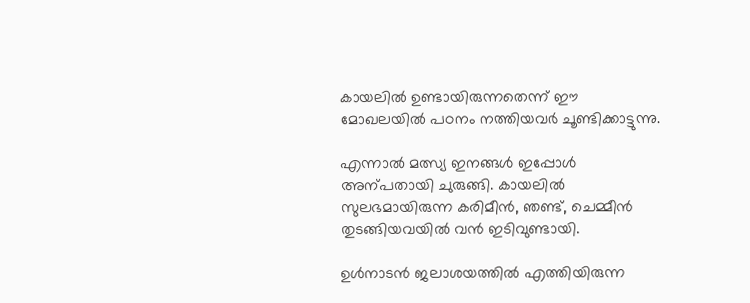കായലില്‍ ഉണ്ടായിരുന്നതെന്ന് ഈ മോഖലയില്‍ പഠനം നത്തിയവര്‍ ചൂണ്ടിക്കാട്ടുന്നു.

എന്നാൽ മത്സ്യ ഇനങ്ങൾ ഇപ്പോൾ അന്പതായി ചുരുങ്ങി. കായലിൽ സുലഭമായിരുന്ന കരിമീൻ, ഞണ്ട്, ചെമ്മീൻ തുടങ്ങിയവയിൽ വൻ ഇടിവുണ്ടായി.

ഉൾനാടൻ ജലാശയത്തിൽ എത്തിയിരുന്ന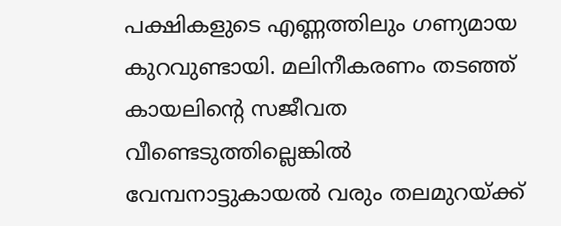പക്ഷികളുടെ എണ്ണത്തിലും ഗണ്യമായ കുറവുണ്ടായി. മലിനീകരണം തടഞ്ഞ് കായലിന്‍റെ സജീവത വീണ്ടെടുത്തില്ലെങ്കിൽ വേമ്പനാട്ടുകായല്‍ വരും തലമുറയ‌്ക്ക്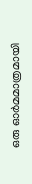ഒരു ഓര്‍മമാത്രമായി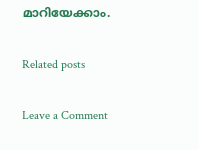മാറിയേക്കാം.

Related posts

Leave a Comment